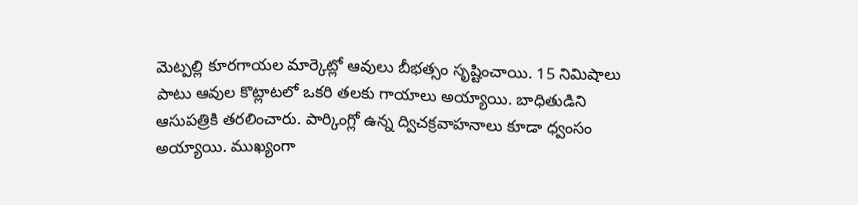మెట్పల్లి కూరగాయల మార్కెట్లో ఆవులు బీభత్సం సృష్టించాయి. 15 నిమిషాలు పాటు ఆవుల కొట్లాటలో ఒకరి తలకు గాయాలు అయ్యాయి. బాధితుడిని ఆసుపత్రికి తరలించారు. పార్కింగ్లో ఉన్న ద్విచక్రవాహనాలు కూడా ధ్వంసం అయ్యాయి. ముఖ్యంగా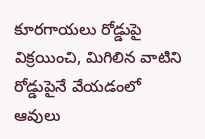కూరగాయలు రోడ్డుపై విక్రయించి, మిగిలిన వాటిని రోడ్డుపైనే వేయడంలో ఆవులు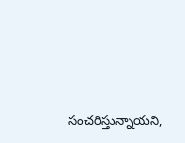సంచరిస్తున్నాయని,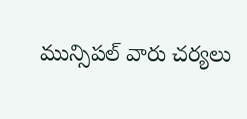మున్సిపల్ వారు చర్యలు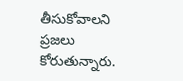తీసుకోవాలని ప్రజలు కోరుతున్నారు.